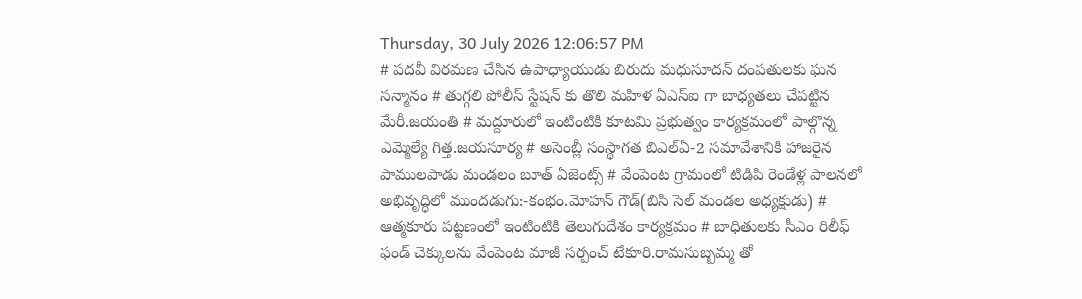Thursday, 30 July 2026 12:06:57 PM
# పదవీ విరమణ చేసిన ఉపాధ్యాయుడు బిరుదు మధుసూదన్ దంపతులకు ఘన సన్మానం # తుగ్గలి పోలీస్ స్టేషన్ కు తొలి మహిళ ఏఎస్ఐ గా బాధ్యతలు చేపట్టిన మేరీ.జయంతి # మద్దూరులో ఇంటింటికి కూటమి ప్రభుత్వం కార్యక్రమంలో పాల్గొన్న ఎమ్మెల్యే గిత్త.జయసూర్య # అసెంబ్లీ సంస్థాగత బిఎల్ఏ-2 సమావేశానికి హాజరైన పాములపాడు మండలం బూత్ ఏజెంట్స్ # వేంపెంట గ్రామంలో టిడిపి రెండేళ్ల పాలనలో అభివృద్ధిలో ముందడుగు:-కంభం.మోహన్ గౌడ్(బిసి సెల్ మండల అధ్యక్షుడు) # ఆత్మకూరు పట్టణంలో ఇంటింటికి తెలుగుదేశం కార్యక్రమం # బాధితులకు సీఎం రిలీఫ్ ఫండ్ చెక్కులను వేంపెంట మాజీ సర్పంచ్ టేకూరి.రామసుబ్బమ్మ తో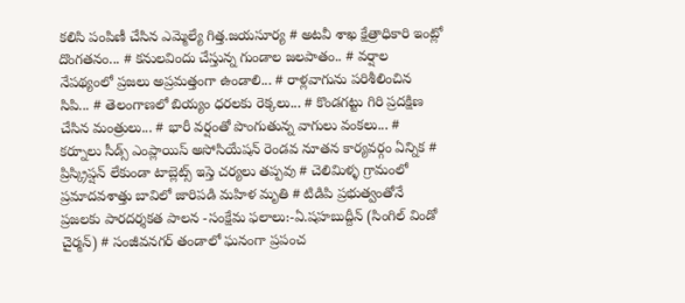కలిసి పంపిణీ చేసిన ఎమ్మెల్యే గిత్త.జయసూర్య # అటవీ శాఖ క్షేత్రాధికారి ఇంట్లో దొంగతనం... # కనులవిందు చేస్తున్న గుండాల జలపాతం.. # వర్షాల నేపథ్యంలో ప్రజలు అప్రమత్తంగా ఉండాలి... # రాళ్లవాగును పరిశీలించిన సిపి... # తెలంగాణలో బియ్యం ధరలకు రెక్కలు... # కొండగట్టు గిరి ప్రదక్షిణ చేసిన మంత్రులు... # భారీ వర్షంతో పొంగుతున్న వాగులు వంకలు... # కర్నూలు సీడ్స్ ఎంప్లాయిస్ అసోసియేషన్ రెండవ నూతన కార్యవర్గం ఏన్నిక # ప్రిస్క్రిప్షన్ లేకుండా టాబ్లెట్స్ ఇస్తె చర్యలు తప్పవు # చెలిమిళ్ళ గ్రామంలో ప్రమాదవశాత్తు బావిలో జారిపడి మహిళ మృతి # టిడిపి ప్రభుత్వంతోనే ప్రజలకు పారదర్శకత పాలన -సంక్షేమ ఫలాలు:-ఏ.షహబుద్దీన్ (సింగిల్ విండో చైర్మన్) # సంజీవనగర్ తండాలో ఘనంగా ప్రపంచ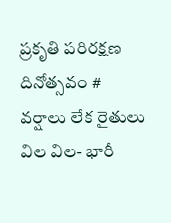ప్రకృతి పరిరక్షణ దినోత్సవం # వర్షాలు లేక రైతులు విల విల- భారీ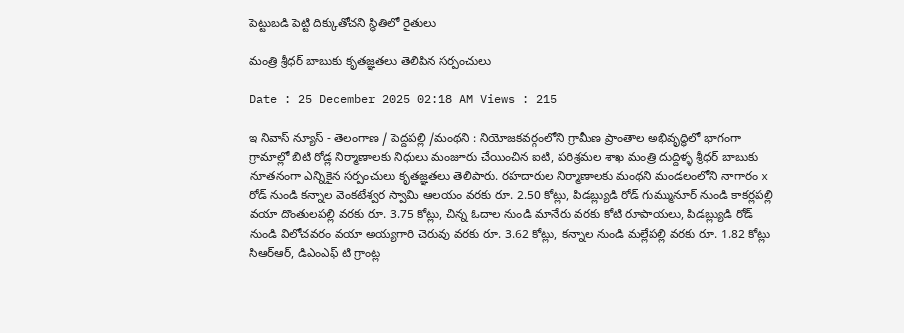పెట్టుబడి పెట్టి దిక్కుతోచని స్థితిలో రైతులు

మంత్రి శ్రీధర్ బాబుకు కృతజ్ఞతలు తెలిపిన సర్పంచులు

Date : 25 December 2025 02:18 AM Views : 215

ఇ నివాస్ న్యూస్ - తెలంగాణ / పెద్దపల్లి /మంథని : నియోజకవర్గంలోని గ్రామీణ ప్రాంతాల అభివృద్ధిలో భాగంగా గ్రామాల్లో బిటి రోడ్ల నిర్మాణాలకు నిధులు మంజూరు చేయించిన ఐటి, పరిశ్రమల శాఖ మంత్రి దుద్దిళ్ళ శ్రీధర్ బాబుకు నూతనంగా ఎన్నికైన సర్పంచులు కృతజ్ఞతలు తెలిపారు. రహదారుల నిర్మాణాలకు మంథని మండలంలోని నాగారం x రోడ్ నుండి కన్నాల వెంకటేశ్వర స్వామి ఆలయం వరకు రూ. 2.50 కోట్లు, పిడబ్ల్యుడి రోడ్ గుమ్మునూర్ నుండి కాకర్లపల్లి వయా దొంతులపల్లి వరకు రూ. 3.75 కోట్లు, చిన్న ఓదాల నుండి మానేరు వరకు కోటి రూపాయలు, పిడబ్ల్యుడి రోడ్ నుండి విలోచవరం వయా అయ్యగారి చెరువు వరకు రూ. 3.62 కోట్లు, కన్నాల నుండి మల్లేపల్లి వరకు రూ. 1.82 కోట్లు సిఆర్ఆర్, డిఎంఎఫ్ టి గ్రాంట్ల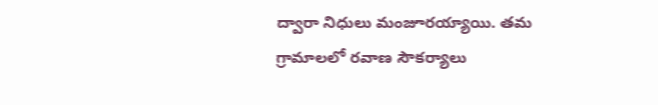ద్వారా నిధులు మంజూరయ్యాయి. తమ గ్రామాలలో రవాణ సౌకర్యాలు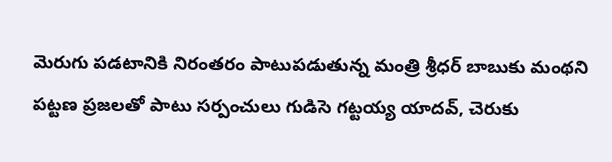మెరుగు పడటానికి నిరంతరం పాటుపడుతున్న మంత్రి శ్రీధర్ బాబుకు మంథని పట్టణ ప్రజలతో పాటు సర్పంచులు గుడిసె గట్టయ్య యాదవ్, చెరుకు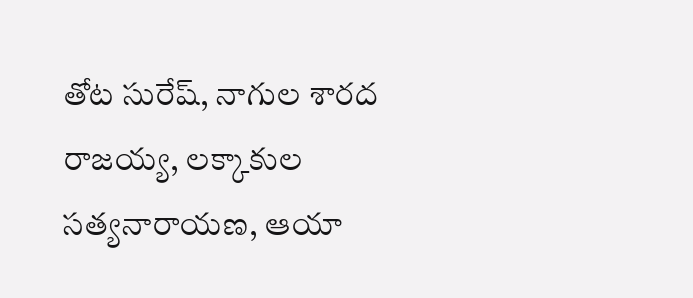తోట సురేష్, నాగుల శారద రాజయ్య, లక్కాకుల సత్యనారాయణ, ఆయా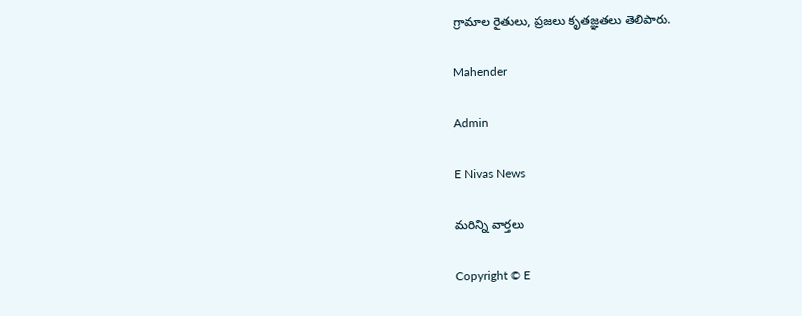గ్రామాల రైతులు, ప్రజలు కృతజ్ఞతలు తెలిపారు.

Mahender

Admin

E Nivas News

మరిన్ని వార్తలు

Copyright © E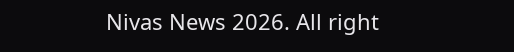Nivas News 2026. All right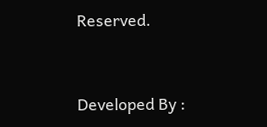Reserved.



Developed By :